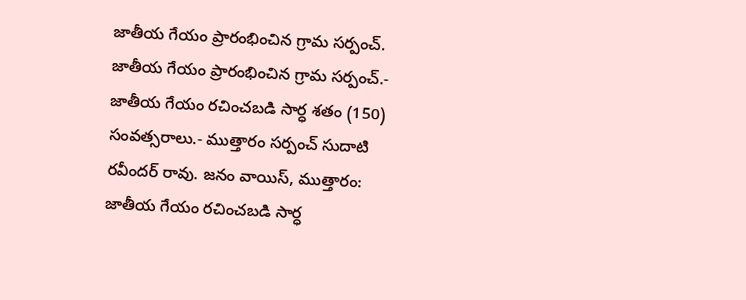జాతీయ గేయం ప్రారంభించిన గ్రామ సర్పంచ్.
జాతీయ గేయం ప్రారంభించిన గ్రామ సర్పంచ్.- జాతీయ గేయం రచించబడి సార్ధ శతం (150) సంవత్సరాలు.- ముత్తారం సర్పంచ్ సుదాటి రవీందర్ రావు. జనం వాయిస్, ముత్తారం: జాతీయ గేయం రచించబడి సార్ధ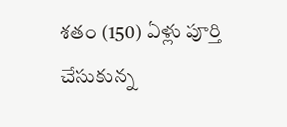శతం (150) ఏళ్లు పూర్తి చేసుకున్న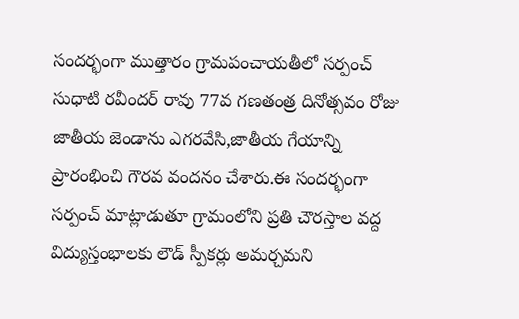సందర్భంగా ముత్తారం గ్రామపంచాయతీలో సర్పంచ్ సుధాటి రవీందర్ రావు 77వ గణతంత్ర దినోత్సవం రోజు జాతీయ జెండాను ఎగరవేసి,జాతీయ గేయాన్ని ప్రారంభించి గౌరవ వందనం చేశారు.ఈ సందర్భంగా సర్పంచ్ మాట్లాడుతూ గ్రామంలోని ప్రతి చౌరస్తాల వద్ద విద్యుస్తంభాలకు లౌడ్ స్పీకర్లు అమర్చమని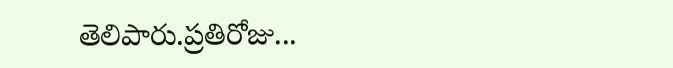తెలిపారు.ప్రతిరోజు...